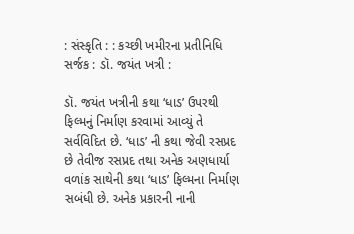: સંસ્કૃતિ : : કચ્છી ખમીરના પ્રતીનિધિ સર્જક : ડૉ. જયંત ખત્રી :

ડૉ. જયંત ખત્રીની કથા ‘ધાડ’ ઉપરથી ફિલ્મનું નિર્માણ કરવામાં આવ્યું તે સર્વવિદિત છે. ‘ધાડ’ ની કથા જેવી રસપ્રદ છે તેવીજ રસપ્રદ તથા અનેક અણધાર્યા વળાંક સાથેની કથા ‘ધાડ’ ફિલ્મના નિર્માણ સબંધી છે. અનેક પ્રકારની નાની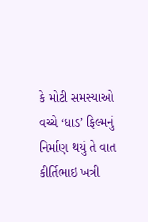કે મોટી સમસ્યાઓ વચ્ચે ‘ધાડ’ ફિલ્મનું નિર્માણ થયું તે વાત કીર્તિભાઇ ખત્રી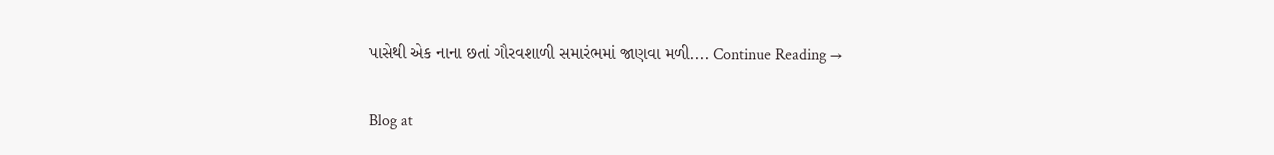પાસેથી એક નાના છતાં ગૌરવશાળી સમારંભમાં જાણવા મળી.... Continue Reading →

Blog at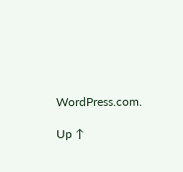WordPress.com.

Up ↑